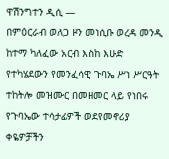ዋሽንግተን ዲሲ —
በምዕርራብ ወለጋ ዞን መነሲቡ ወረዳ መንዲ ከተማ ካለፈው አርብ እስከ እሁድ የተካሄደውን የመንፈሳዊ ጉባኤ ሥነ ሥርዓት ተከትሎ መዝሙር በመዘመር ላይ የነበሩ የጉባኤው ተሳታፊዎች ወደየመኖሪያ ቀዬዎቻችን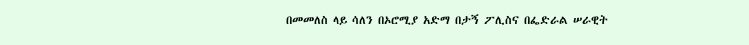በመመለስ ላይ ሳለን በኦሮሚያ አድማ በታኝ ፖሊስና በፌድራል ሠራዊት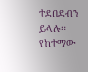ተደበደብን ይላሉ።
የከተማው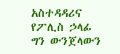አስተዳዳሪና የፖሊስ ኃላፊ ግን ውንጀላውን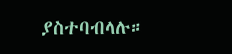ያስተባብላሉ።